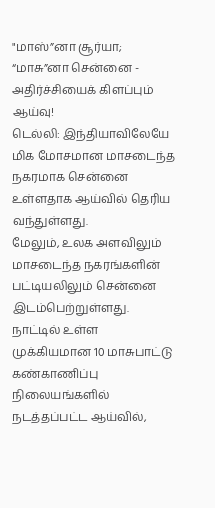"மாஸ்”னா சூர்யா; “மாசு”னா சென்னை - அதிர்ச்சியைக் கிளப்பும் ஆய்வு!
டெல்லி: இந்தியாவிலேயே மிக மோசமான மாசடைந்த நகரமாக சென்னை உள்ளதாக ஆய்வில் தெரிய வந்துள்ளது.
மேலும், உலக அளவிலும் மாசடைந்த நகரங்களின் பட்டியலிலும் சென்னை இடம்பெற்றுள்ளது.
நாட்டில் உள்ள முக்கியமான 10 மாசுபாட்டு கண்காணிப்பு நிலையங்களில் நடத்தப்பட்ட ஆய்வில்,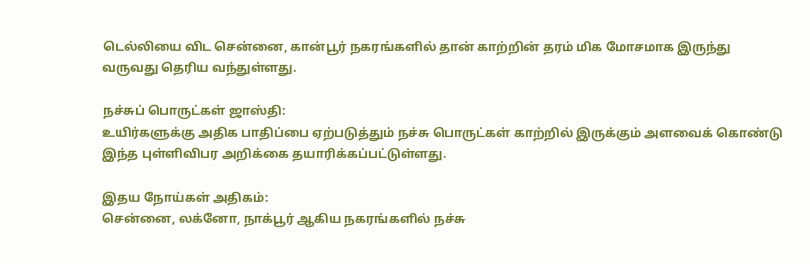டெல்லியை விட சென்னை, கான்பூர் நகரங்களில் தான் காற்றின் தரம் மிக மோசமாக இருந்து வருவது தெரிய வந்துள்ளது.

நச்சுப் பொருட்கள் ஜாஸ்தி:
உயிர்களுக்கு அதிக பாதிப்பை ஏற்படுத்தும் நச்சு பொருட்கள் காற்றில் இருக்கும் அளவைக் கொண்டு இந்த புள்ளிவிபர அறிக்கை தயாரிக்கப்பட்டுள்ளது.

இதய நோய்கள் அதிகம்:
சென்னை, லக்னோ, நாக்பூர் ஆகிய நகரங்களில் நச்சு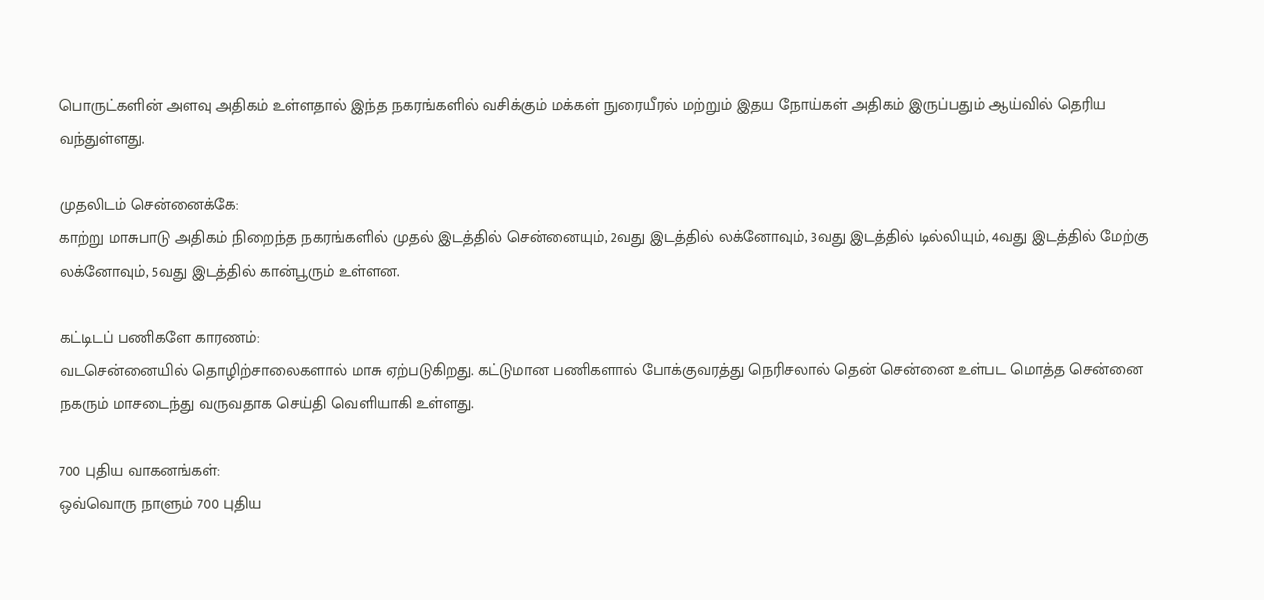பொருட்களின் அளவு அதிகம் உள்ளதால் இந்த நகரங்களில் வசிக்கும் மக்கள் நுரையீரல் மற்றும் இதய நோய்கள் அதிகம் இருப்பதும் ஆய்வில் தெரிய வந்துள்ளது.

முதலிடம் சென்னைக்கே:
காற்று மாசுபாடு அதிகம் நிறைந்த நகரங்களில் முதல் இடத்தில் சென்னையும், 2வது இடத்தில் லக்னோவும், 3வது இடத்தில் டில்லியும், 4வது இடத்தில் மேற்கு லக்னோவும், 5வது இடத்தில் கான்பூரும் உள்ளன.

கட்டிடப் பணிகளே காரணம்:
வடசென்னையில் தொழிற்சாலைகளால் மாசு ஏற்படுகிறது. கட்டுமான பணிகளால் போக்குவரத்து நெரிசலால் தென் சென்னை உள்பட மொத்த சென்னை நகரும் மாசடைந்து வருவதாக செய்தி வெளியாகி உள்ளது.

700 புதிய வாகனங்கள்:
ஒவ்வொரு நாளும் 700 புதிய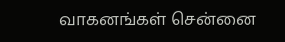வாகனங்கள் சென்னை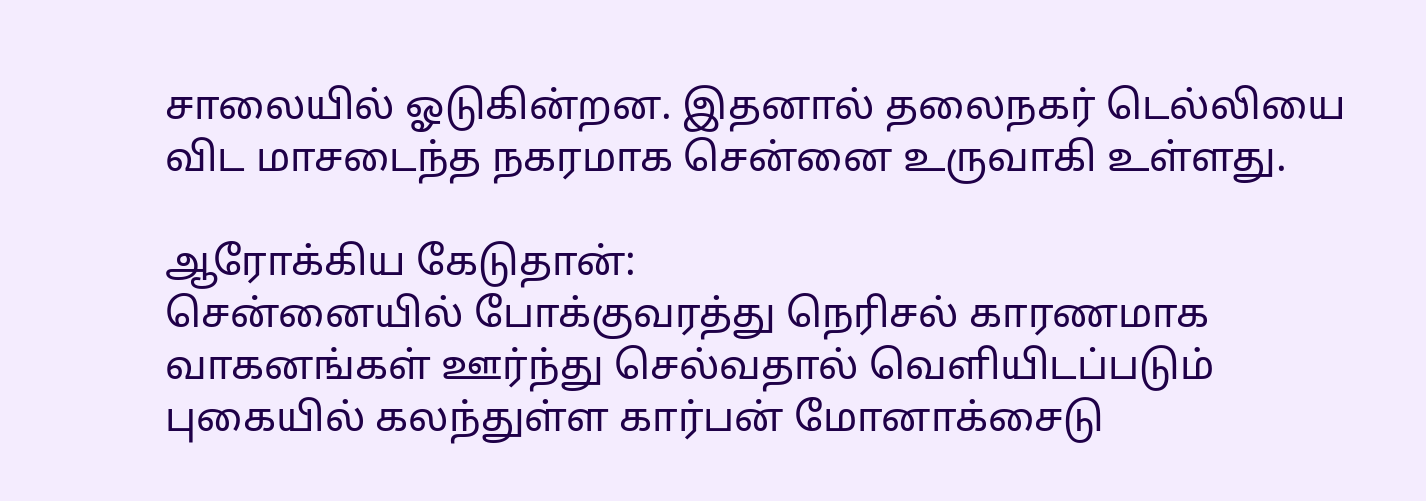சாலையில் ஓடுகின்றன. இதனால் தலைநகர் டெல்லியை விட மாசடைந்த நகரமாக சென்னை உருவாகி உள்ளது.

ஆரோக்கிய கேடுதான்:
சென்னையில் போக்குவரத்து நெரிசல் காரணமாக வாகனங்கள் ஊர்ந்து செல்வதால் வெளியிடப்படும் புகையில் கலந்துள்ள கார்பன் மோனாக்சைடு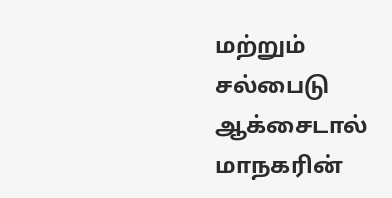மற்றும் சல்பைடு ஆக்சைடால் மாநகரின்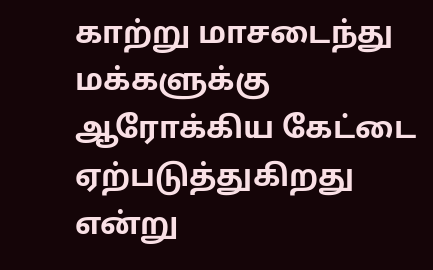காற்று மாசடைந்து மக்களுக்கு ஆரோக்கிய கேட்டை ஏற்படுத்துகிறது என்று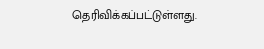தெரிவிக்கப்பட்டுள்ளது.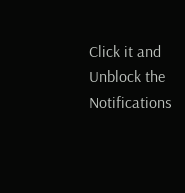Click it and Unblock the Notifications